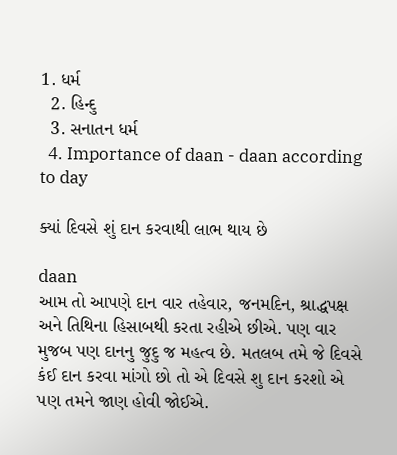1. ધર્મ
  2. હિન્દુ
  3. સનાતન ધર્મ
  4. Importance of daan - daan according to day

ક્યાં દિવસે શું દાન કરવાથી લાભ થાય છે

daan
આમ તો આપણે દાન વાર તહેવાર, જનમદિન, શ્રાદ્ધપક્ષ અને તિથિના હિસાબથી કરતા રહીએ છીએ. પણ વાર મુજબ પણ દાનનુ જુદુ જ મહત્વ છે. મતલબ તમે જે દિવસે કંઈ દાન કરવા માંગો છો તો એ દિવસે શુ દાન કરશો એ પણ તમને જાણ હોવી જોઈએ.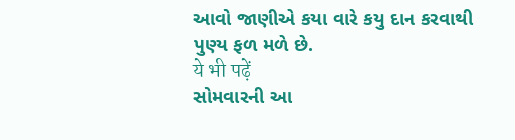આવો જાણીએ કયા વારે કયુ દાન કરવાથી પુણ્ય ફળ મળે છે.
ये भी पढ़ें
સોમવારની આ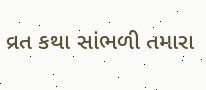વ્રત કથા સાંભળી તમારા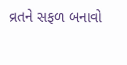વ્રતને સફળ બનાવો